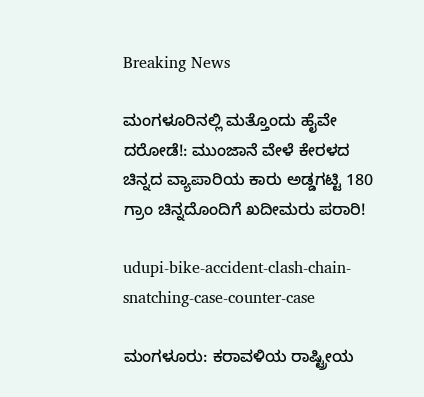Breaking News

ಮಂಗಳೂರಿನಲ್ಲಿ ಮತ್ತೊಂದು ಹೈವೇ ದರೋಡೆ!: ಮುಂಜಾನೆ ವೇಳೆ ಕೇರಳದ ಚಿನ್ನದ ವ್ಯಾಪಾರಿಯ ಕಾರು ಅಡ್ಡಗಟ್ಟಿ 180 ಗ್ರಾಂ ಚಿನ್ನದೊಂದಿಗೆ ಖದೀಮರು ಪರಾರಿ!

udupi-bike-accident-clash-chain-snatching-case-counter-case

ಮಂಗಳೂರು: ಕರಾವಳಿಯ ರಾಷ್ಟ್ರೀಯ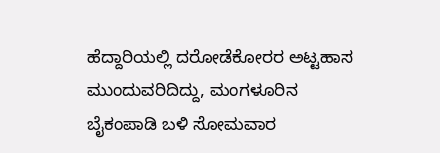ಹೆದ್ದಾರಿಯಲ್ಲಿ ದರೋಡೆಕೋರರ ಅಟ್ಟಹಾಸ ಮುಂದುವರಿದಿದ್ದು, ಮಂಗಳೂರಿನ ಬೈಕಂಪಾಡಿ ಬಳಿ ಸೋಮವಾರ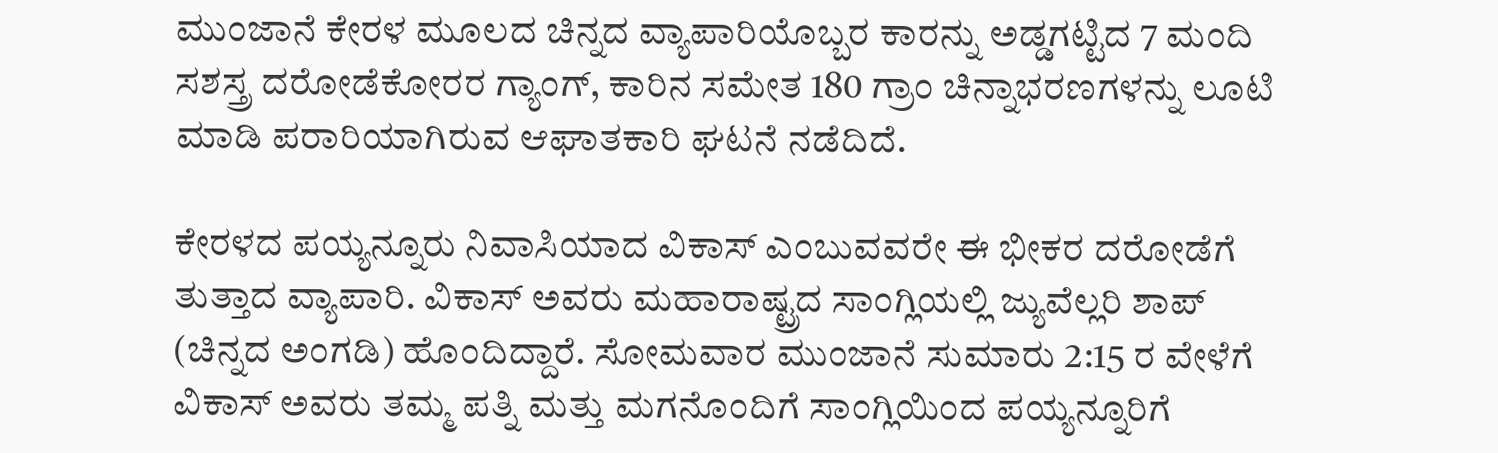ಮುಂಜಾನೆ ಕೇರಳ ಮೂಲದ ಚಿನ್ನದ ವ್ಯಾಪಾರಿಯೊಬ್ಬರ ಕಾರನ್ನು ಅಡ್ಡಗಟ್ಟಿದ 7 ಮಂದಿ ಸಶಸ್ತ್ರ ದರೋಡೆಕೋರರ ಗ್ಯಾಂಗ್, ಕಾರಿನ ಸಮೇತ 180 ಗ್ರಾಂ ಚಿನ್ನಾಭರಣಗಳನ್ನು ಲೂಟಿ ಮಾಡಿ ಪರಾರಿಯಾಗಿರುವ ಆಘಾತಕಾರಿ ಘಟನೆ ನಡೆದಿದೆ.

ಕೇರಳದ ಪಯ್ಯನ್ನೂರು ನಿವಾಸಿಯಾದ ವಿಕಾಸ್ ಎಂಬುವವರೇ ಈ ಭೀಕರ ದರೋಡೆಗೆ ತುತ್ತಾದ ವ್ಯಾಪಾರಿ. ವಿಕಾಸ್ ಅವರು ಮಹಾರಾಷ್ಟ್ರದ ಸಾಂಗ್ಲಿಯಲ್ಲಿ ಜ್ಯುವೆಲ್ಲರಿ ಶಾಪ್ (ಚಿನ್ನದ ಅಂಗಡಿ) ಹೊಂದಿದ್ದಾರೆ. ಸೋಮವಾರ ಮುಂಜಾನೆ ಸುಮಾರು 2:15 ರ ವೇಳೆಗೆ ವಿಕಾಸ್ ಅವರು ತಮ್ಮ ಪತ್ನಿ ಮತ್ತು ಮಗನೊಂದಿಗೆ ಸಾಂಗ್ಲಿಯಿಂದ ಪಯ್ಯನ್ನೂರಿಗೆ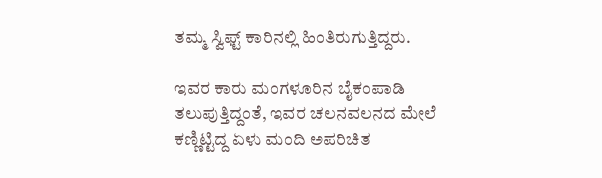ತಮ್ಮ ಸ್ವಿಫ್ಟ್ ಕಾರಿನಲ್ಲಿ ಹಿಂತಿರುಗುತ್ತಿದ್ದರು.

ಇವರ ಕಾರು ಮಂಗಳೂರಿನ ಬೈಕಂಪಾಡಿ ತಲುಪುತ್ತಿದ್ದಂತೆ, ಇವರ ಚಲನವಲನದ ಮೇಲೆ ಕಣ್ಣಿಟ್ಟಿದ್ದ ಏಳು ಮಂದಿ ಅಪರಿಚಿತ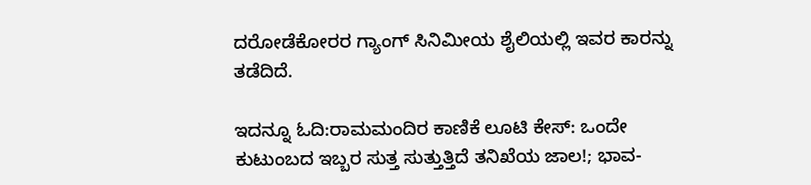ದರೋಡೆಕೋರರ ಗ್ಯಾಂಗ್ ಸಿನಿಮೀಯ ಶೈಲಿಯಲ್ಲಿ ಇವರ ಕಾರನ್ನು ತಡೆದಿದೆ.

ಇದನ್ನೂ ಓದಿ:ರಾಮಮಂದಿರ ಕಾಣಿಕೆ ಲೂಟಿ ಕೇಸ್: ಒಂದೇ ಕುಟುಂಬದ ಇಬ್ಬರ ಸುತ್ತ ಸುತ್ತುತ್ತಿದೆ ತನಿಖೆಯ ಜಾಲ!; ಭಾವ-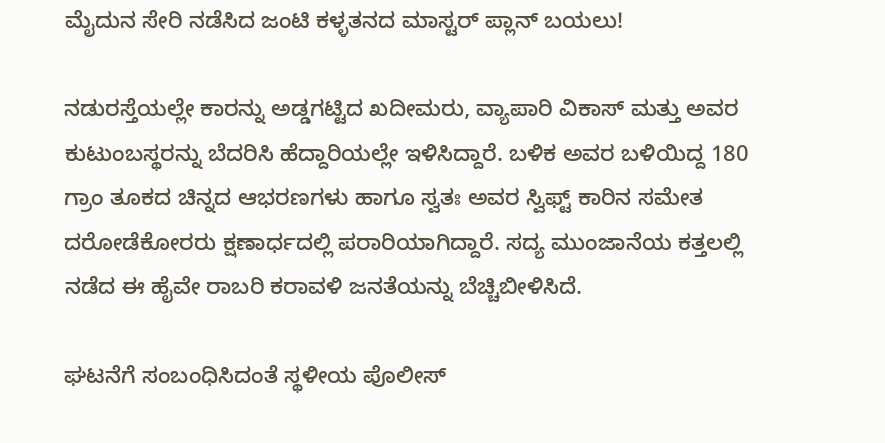ಮೈದುನ ಸೇರಿ ನಡೆಸಿದ ಜಂಟಿ ಕಳ್ಳತನದ ಮಾಸ್ಟರ್ ಪ್ಲಾನ್ ಬಯಲು!

ನಡುರಸ್ತೆಯಲ್ಲೇ ಕಾರನ್ನು ಅಡ್ಡಗಟ್ಟಿದ ಖದೀಮರು, ವ್ಯಾಪಾರಿ ವಿಕಾಸ್ ಮತ್ತು ಅವರ ಕುಟುಂಬಸ್ಥರನ್ನು ಬೆದರಿಸಿ ಹೆದ್ದಾರಿಯಲ್ಲೇ ಇಳಿಸಿದ್ದಾರೆ. ಬಳಿಕ ಅವರ ಬಳಿಯಿದ್ದ 180 ಗ್ರಾಂ ತೂಕದ ಚಿನ್ನದ ಆಭರಣಗಳು ಹಾಗೂ ಸ್ವತಃ ಅವರ ಸ್ವಿಫ್ಟ್ ಕಾರಿನ ಸಮೇತ ದರೋಡೆಕೋರರು ಕ್ಷಣಾರ್ಧದಲ್ಲಿ ಪರಾರಿಯಾಗಿದ್ದಾರೆ. ಸದ್ಯ ಮುಂಜಾನೆಯ ಕತ್ತಲಲ್ಲಿ ನಡೆದ ಈ ಹೈವೇ ರಾಬರಿ ಕರಾವಳಿ ಜನತೆಯನ್ನು ಬೆಚ್ಚಿಬೀಳಿಸಿದೆ.

ಘಟನೆಗೆ ಸಂಬಂಧಿಸಿದಂತೆ ಸ್ಥಳೀಯ ಪೊಲೀಸ್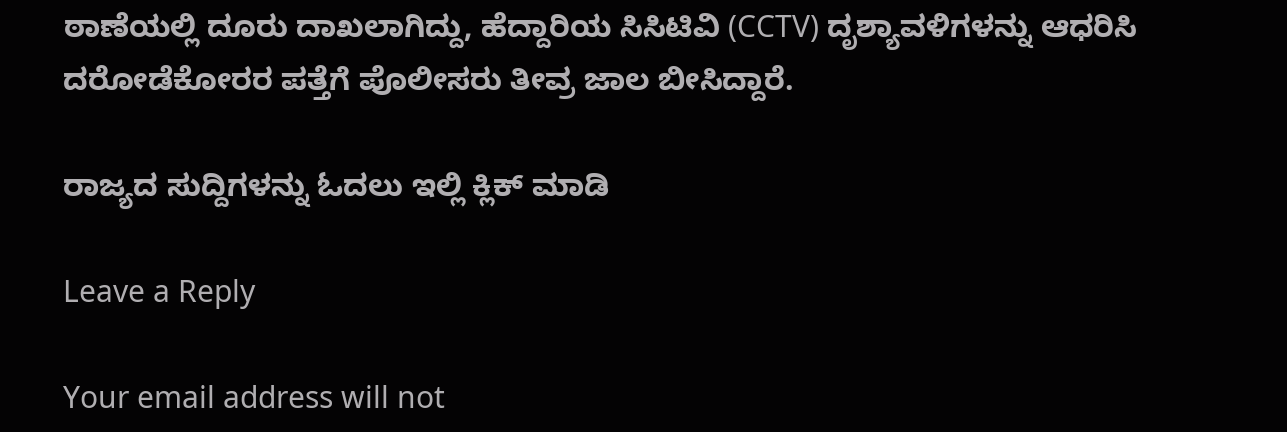ಠಾಣೆಯಲ್ಲಿ ದೂರು ದಾಖಲಾಗಿದ್ದು, ಹೆದ್ದಾರಿಯ ಸಿಸಿಟಿವಿ (CCTV) ದೃಶ್ಯಾವಳಿಗಳನ್ನು ಆಧರಿಸಿ ದರೋಡೆಕೋರರ ಪತ್ತೆಗೆ ಪೊಲೀಸರು ತೀವ್ರ ಜಾಲ ಬೀಸಿದ್ದಾರೆ.

ರಾಜ್ಯದ ಸುದ್ದಿಗಳನ್ನು ಓದಲು ಇಲ್ಲಿ ಕ್ಲಿಕ್ ಮಾಡಿ

Leave a Reply

Your email address will not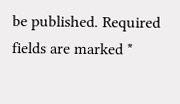be published. Required fields are marked *